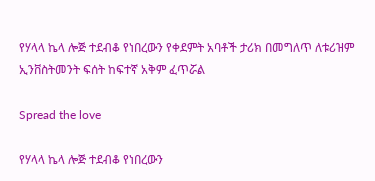የሃላላ ኬላ ሎጅ ተደብቆ የነበረውን የቀደምት አባቶች ታሪክ በመግለጥ ለቱሪዝም ኢንቨስትመንት ፍሰት ከፍተኛ አቅም ፈጥሯል

Spread the love

የሃላላ ኬላ ሎጅ ተደብቆ የነበረውን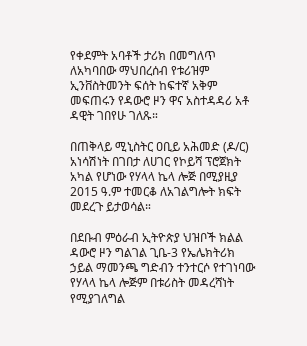የቀደምት አባቶች ታሪክ በመግለጥ ለአካባበው ማህበረሰብ የቱሪዝም ኢንቨስትመንት ፍሰት ከፍተኛ አቅም መፍጠሩን የዳውሮ ዞን ዋና አስተዳዳሪ አቶ ዳዊት ገበየሁ ገለጹ።

በጠቅላይ ሚኒስትር ዐቢይ አሕመድ (ዶ/ር) አነሳሽነት በገበታ ለሀገር የኮይሻ ፕሮጀክት አካል የሆነው የሃላላ ኬላ ሎጅ በሚያዚያ 2015 ዓ.ም ተመርቆ ለአገልግሎት ክፍት መደረጉ ይታወሳል።

በደቡብ ምዕራብ ኢትዮጵያ ህዝቦች ክልል ዳውሮ ዞን ግልገል ጊቤ-3 የኤሌክትሪክ ኃይል ማመንጫ ግድብን ተንተርሶ የተገነባው የሃላላ ኬላ ሎጅም በቱሪስት መዳረሻነት የሚያገለግል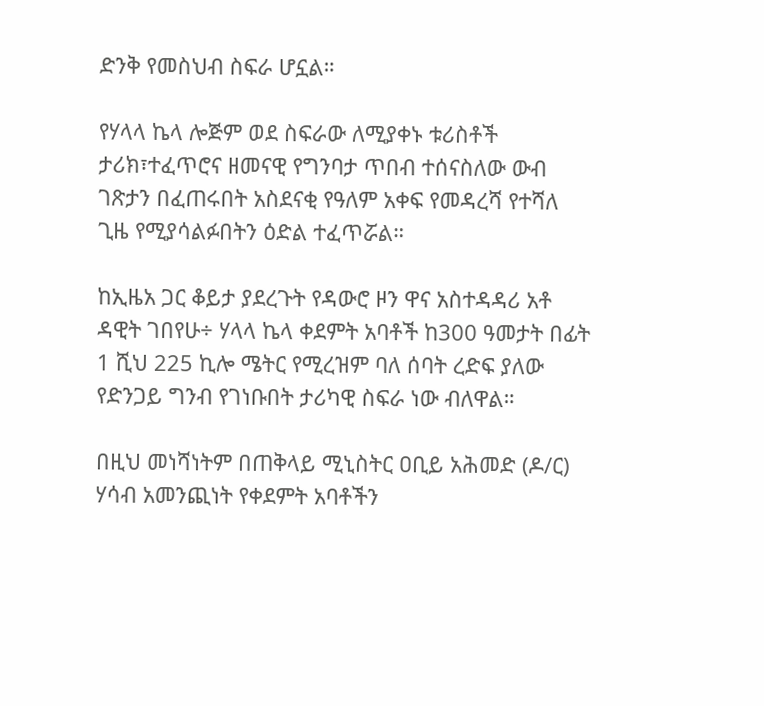ድንቅ የመስህብ ስፍራ ሆኗል።

የሃላላ ኬላ ሎጅም ወደ ስፍራው ለሚያቀኑ ቱሪስቶች ታሪክ፣ተፈጥሮና ዘመናዊ የግንባታ ጥበብ ተሰናስለው ውብ ገጽታን በፈጠሩበት አስደናቂ የዓለም አቀፍ የመዳረሻ የተሻለ ጊዜ የሚያሳልፉበትን ዕድል ተፈጥሯል።

ከኢዜአ ጋር ቆይታ ያደረጉት የዳውሮ ዞን ዋና አስተዳዳሪ አቶ ዳዊት ገበየሁ÷ ሃላላ ኬላ ቀደምት አባቶች ከ300 ዓመታት በፊት 1 ሺህ 225 ኪሎ ሜትር የሚረዝም ባለ ሰባት ረድፍ ያለው የድንጋይ ግንብ የገነቡበት ታሪካዊ ስፍራ ነው ብለዋል።

በዚህ መነሻነትም በጠቅላይ ሚኒስትር ዐቢይ አሕመድ (ዶ/ር) ሃሳብ አመንጪነት የቀደምት አባቶችን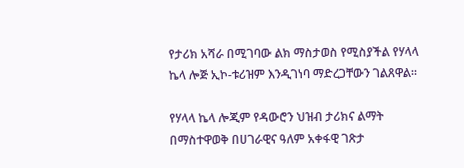የታሪክ አሻራ በሚገባው ልክ ማስታወስ የሚስያችል የሃላላ ኬላ ሎጅ ኢኮ-ቱሪዝም እንዲገነባ ማድረጋቸውን ገልጸዋል።

የሃላላ ኬላ ሎጂም የዳውሮን ህዝብ ታሪክና ልማት በማስተዋወቅ በሀገራዊና ዓለም አቀፋዊ ገጽታ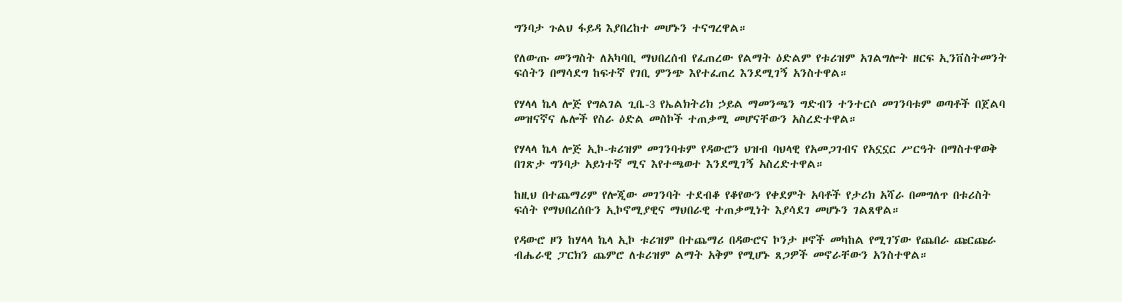ግንባታ ጉልህ ፋይዳ እያበረከተ መሆኑን ተናግረዋል።

የለውጡ መንግስት ለአካባቢ ማህበረሰብ የፈጠረው የልማት ዕድልም የቱሪዝም አገልግሎት ዘርፍ ኢንቨስትመንት ፍሰትን በማሳደግ ከፍተኛ የገቢ ምንጭ እየተፈጠረ እንደሚገኝ አንስተዋል።

የሃላላ ኬላ ሎጅ የግልገል ጊቤ-3 የኤልክትሪክ ኃይል ማመንጫን ግድብን ተንተርሶ መገንባቱም ወጣቶች በጀልባ መዝናኛና ሌሎች የስራ ዕድል መስኮች ተጠቃሚ መሆናቸውን አስረድተዋል።

የሃላላ ኬላ ሎጅ ኢኮ-ቱሪዝም መገንባቱም የዳውሮን ህዝብ ባህላዊ የአመጋገብና የአኗኗር ሥርዓት በማስተዋወቅ በገጽታ ግንባታ አይነተኛ ሚና እየተጫወተ እንደሚገኝ አስረድተዋል።

ከዚህ በተጨማሪም የሎጂው መገንባት ተደብቆ የቆየውን የቀደምት አባቶች የታሪክ አሻራ በመግለጥ በቱሪስት ፍሰት የማህበረሰቡን ኢኮኖሚያዊና ማህበራዊ ተጠቃሚነት እያሳደገ መሆኑን ገልጸዋል።

የዳውሮ ዞን ከሃላላ ኬላ ኢኮ ቱሪዝም በተጨማሪ በዳውሮና ኮንታ ዞኖች መካከል የሚገኘው የጨበራ ጩርጩራ ብሔራዊ ፓርክን ጨምሮ ለቱሪዝም ልማት አቅም የሚሆኑ ጸጋዎች መኖራቸውን አንስተዋል።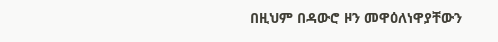በዚህም በዳውሮ ዞን መዋዕለነዋያቸውን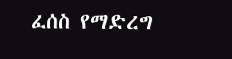ፈሰስ የማድረግ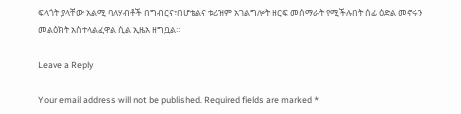ፍላጎት ያላቸው አልሚ ባለሃብቶች በግብርና፣በሆቴልና ቱሪዝም አገልግሎት ዘርፍ መሰማራት የሚችሉበት ሰፊ ዕድል መኖሩን መልዕክት አስተላልፈዋል ሲል ኢዜአ ዘግቧል።

Leave a Reply

Your email address will not be published. Required fields are marked *